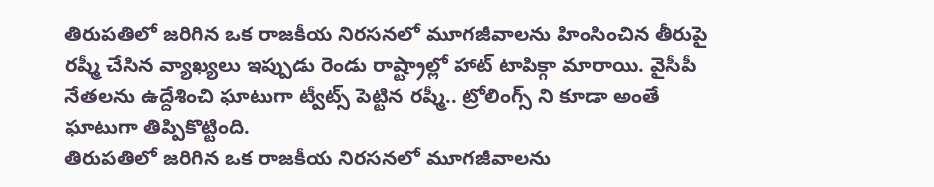తిరుపతిలో జరిగిన ఒక రాజకీయ నిరసనలో మూగజీవాలను హింసించిన తీరుపై రష్మీ చేసిన వ్యాఖ్యలు ఇప్పుడు రెండు రాష్ట్రాల్లో హాట్ టాపిక్గా మారాయి. వైసీపీ నేతలను ఉద్దేశించి ఘాటుగా ట్వీట్స్ పెట్టిన రష్మీ.. ట్రోలింగ్స్ ని కూడా అంతే ఘాటుగా తిప్పికొట్టింది.
తిరుపతిలో జరిగిన ఒక రాజకీయ నిరసనలో మూగజీవాలను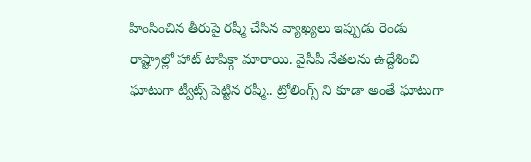హింసించిన తీరుపై రష్మీ చేసిన వ్యాఖ్యలు ఇప్పుడు రెండు రాష్ట్రాల్లో హాట్ టాపిక్గా మారాయి. వైసీపీ నేతలను ఉద్దేశించి ఘాటుగా ట్వీట్స్ పెట్టిన రష్మీ.. ట్రోలింగ్స్ ని కూడా అంతే ఘాటుగా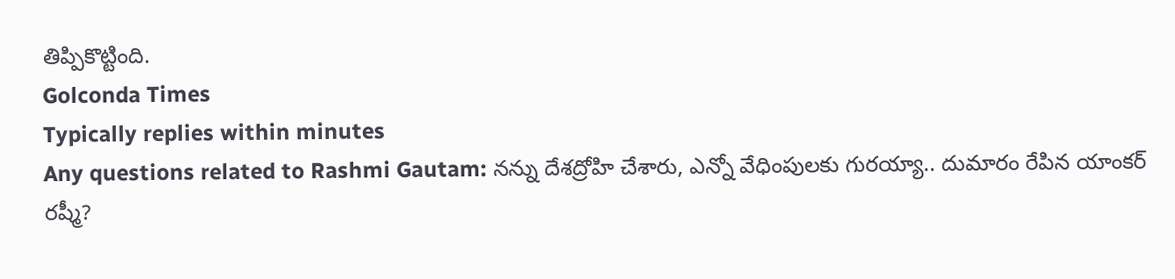తిప్పికొట్టింది.
Golconda Times
Typically replies within minutes
Any questions related to Rashmi Gautam: నన్ను దేశద్రోహి చేశారు, ఎన్నో వేధింపులకు గురయ్యా.. దుమారం రేపిన యాంకర్ రష్మీ?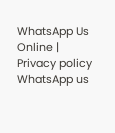WhatsApp Us
Online | Privacy policy
WhatsApp us